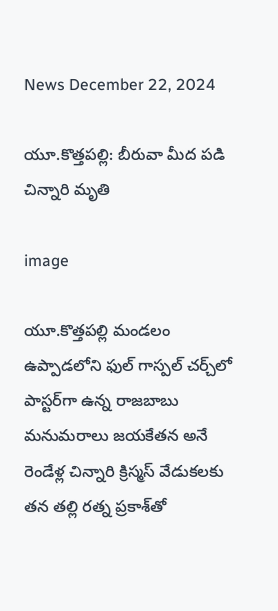News December 22, 2024

యూ.కొత్తపల్లి: బీరువా మీద పడి చిన్నారి మృతి

image

యూ.కొత్తపల్లి మండలం ఉప్పాడలోని ఫుల్ గాస్పల్ చర్చ్‌లో పాస్టర్‌గా ఉన్న రాజబాబు మనుమరాలు జయకేతన అనే రెండేళ్ల చిన్నారి క్రిస్మస్ వేడుకలకు తన తల్లి రత్న ప్రకాశ్‌తో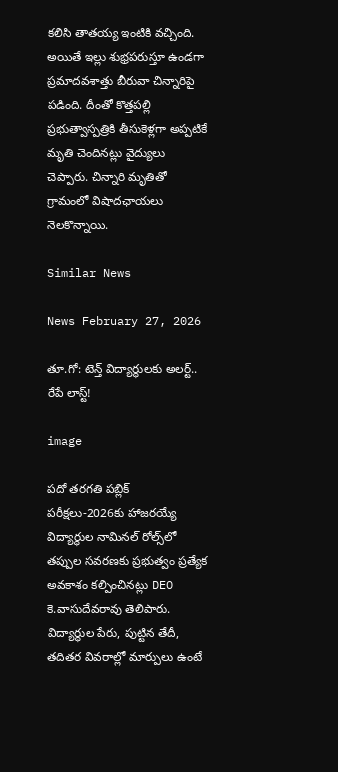కలిసి తాతయ్య ఇంటికి వచ్చింది. అయితే ఇల్లు శుభ్రపరుస్తూ ఉండగా ప్రమాదవశాత్తు బీరువా చిన్నారిపై పడింది. దీంతో కొత్తపల్లి ప్రభుత్వాస్పత్రికి తీసుకెళ్లగా అప్పటికే మృతి చెందినట్లు వైద్యులు చెప్పారు. చిన్నారి మృతితో గ్రామంలో విషాదఛాయలు నెలకొన్నాయి.

Similar News

News February 27, 2026

తూ.గో: టెన్త్ విద్యార్థులకు అలర్ట్.. రేపే లాస్ట్!

image

పదో తరగతి పబ్లిక్ పరీక్షలు-2026కు హాజరయ్యే విద్యార్థుల నామినల్ రోల్స్‌లో తప్పుల సవరణకు ప్రభుత్వం ప్రత్యేక అవకాశం కల్పించినట్లు DEO కె.వాసుదేవరావు తెలిపారు. విద్యార్థుల పేరు, పుట్టిన తేదీ, తదితర వివరాల్లో మార్పులు ఉంటే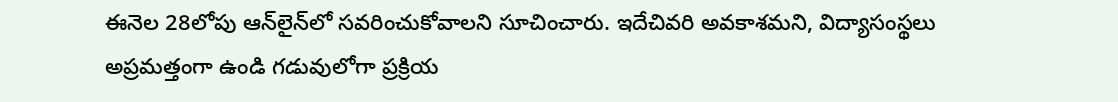ఈనెల 28లోపు ఆన్‌లైన్‌లో సవరించుకోవాలని సూచించారు. ఇదేచివరి అవకాశమని, విద్యాసంస్థలు అప్రమత్తంగా ఉండి గడువులోగా ప్రక్రియ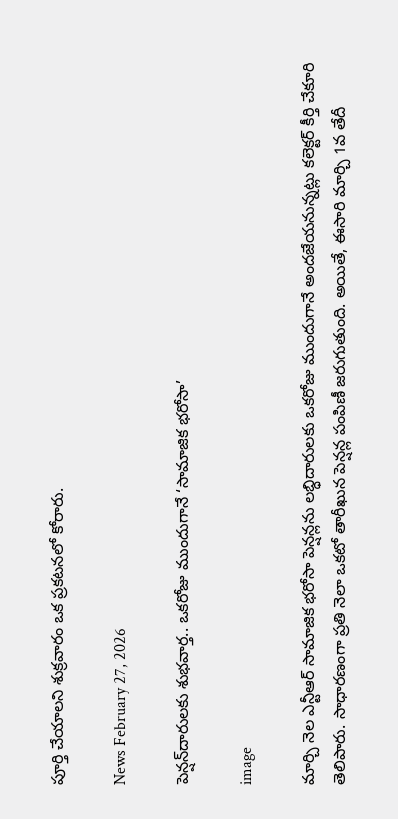పూర్తి చేయాలని శుక్రవారం ఒక ప్రకటనలో కోరారు.

News February 27, 2026

పెన్షన్‌దారులకు శుభవార్త.. ఒకరోజు ముందుగానే ‘సామాజిక భరోసా’

image

మార్చి నెల ఎన్టీఆర్ సామాజిక భరోసా పెన్షన్లను లబ్ధిదారులకు ఒకరోజు ముందుగానే అందజేయనున్నట్లు కలెక్టర్ కీర్తి చేకూరి తెలిపారు. సాధారణంగా ప్రతి నెలా ఒకటో తారీఖున పెన్షన్ల పంపిణీ జరుగుతుంది. అయితే, ఈసారి మార్చి 1వ తేదీ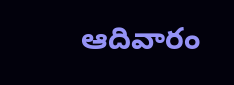ఆదివారం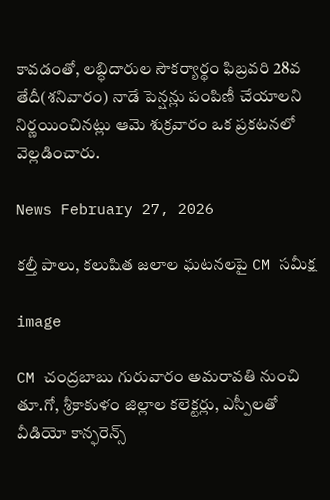కావడంతో, లబ్ధిదారుల సౌకర్యార్థం ఫిబ్రవరి 28వ తేదీ(శనివారం) నాడే పెన్షన్లు పంపిణీ చేయాలని నిర్ణయించినట్లు ఆమె శుక్రవారం ఒక ప్రకటనలో వెల్లడించారు.

News February 27, 2026

కల్తీ పాలు, కలుషిత జలాల ఘటనలపై CM సమీక్ష

image

CM చంద్రబాబు గురువారం అమరావతి నుంచి తూ.గో, శ్రీకాకుళం జిల్లాల కలెక్టర్లు, ఎస్పీలతో వీడియో కాన్ఫరెన్స్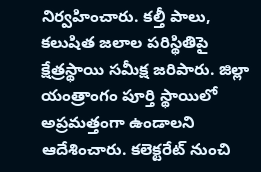నిర్వహించారు. కల్తీ పాలు, కలుషిత జలాల పరిస్థితిపై క్షేత్రస్థాయి సమీక్ష జరిపారు. జిల్లా యంత్రాంగం పూర్తి స్థాయిలో అప్రమత్తంగా ఉండాలని ఆదేశించారు. కలెక్టరేట్ నుంచి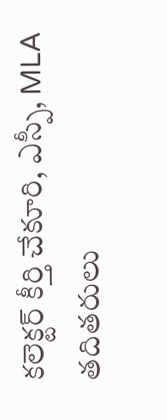కలెక్టర్ కీర్తి చేకూరి, ఎస్పీ, MLA తదితరులు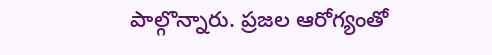పాల్గొన్నారు. ప్రజల ఆరోగ్యంతో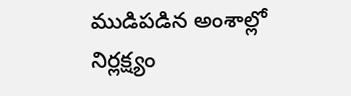ముడిపడిన అంశాల్లో నిర్లక్ష్యం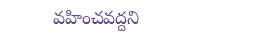వహించవద్దని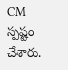CM స్పష్టం చేశారు.